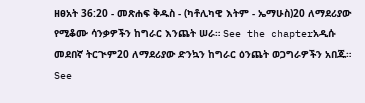ዘፀአት 36:20 - መጽሐፍ ቅዱስ - (ካቶሊካዊ እትም - ኤማሁስ)20 ለማደሪያው የሚቆሙ ሳንቃዎችን ከግራር እንጨት ሠራ። See the chapterአዲሱ መደበኛ ትርጒም20 ለማደሪያው ድንኳን ከግራር ዕንጨት ወጋግራዎችን አበጁ። See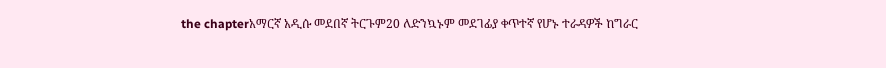the chapterአማርኛ አዲሱ መደበኛ ትርጉም20 ለድንኳኑም መደገፊያ ቀጥተኛ የሆኑ ተራዳዎች ከግራር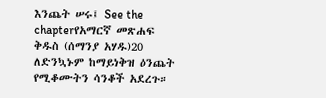እንጨት ሠሩ፤ See the chapterየአማርኛ መጽሐፍ ቅዱስ (ሰማንያ አሃዱ)20 ለድንኳኑም ከማይነቅዝ ዕንጨት የሚቆሙትን ሳንቆች አደረጉ።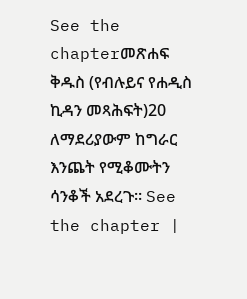See the chapterመጽሐፍ ቅዱስ (የብሉይና የሐዲስ ኪዳን መጻሕፍት)20 ለማደሪያውም ከግራር እንጨት የሚቆሙትን ሳንቆች አደረጉ። See the chapter |